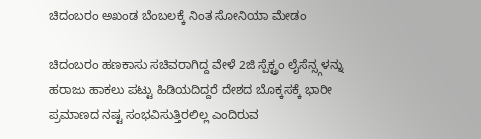ಚಿದಂಬರಂ ಅಖಂಡ ಬೆಂಬಲಕ್ಕೆ ನಿಂತ ಸೋನಿಯಾ ಮೇಡಂ

ಚಿದಂಬರಂ ಹಣಕಾಸು ಸಚಿವರಾಗಿದ್ದ ವೇಳೆ 2ಜಿ ಸ್ಪೆಕ್ಟ್ರಂ ಲೈಸೆನ್ಸ್ಗಳನ್ನು ಹರಾಜು ಹಾಕಲು ಪಟ್ಟು ಹಿಡಿಯದಿದ್ದರೆ ದೇಶದ ಬೊಕ್ಕಸಕ್ಕೆ ಭಾರೀ ಪ್ರಮಾಣದ ನಷ್ಟ ಸಂಭವಿಸುತ್ತಿರಲಿಲ್ಲ ಎಂದಿರುವ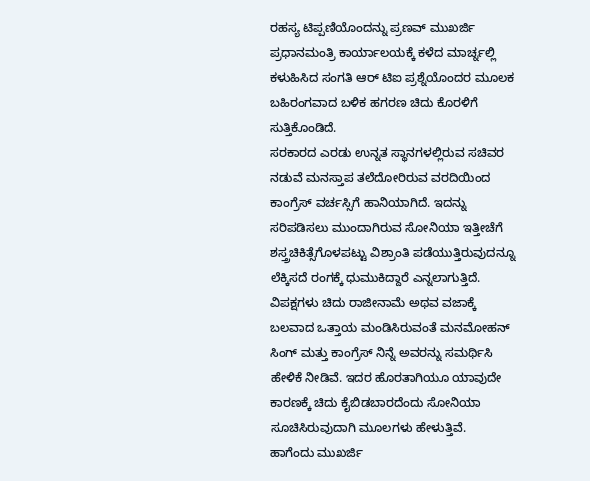ರಹಸ್ಯ ಟಿಪ್ಪಣಿಯೊಂದನ್ನು ಪ್ರಣವ್ ಮುಖರ್ಜಿ ಪ್ರಧಾನಮಂತ್ರಿ ಕಾರ್ಯಾಲಯಕ್ಕೆ ಕಳೆದ ಮಾರ್ಚ್ನಲ್ಲಿ ಕಳುಹಿಸಿದ ಸಂಗತಿ ಆರ್ ಟಿಐ ಪ್ರಶ್ನೆಯೊಂದರ ಮೂಲಕ ಬಹಿರಂಗವಾದ ಬಳಿಕ ಹಗರಣ ಚಿದು ಕೊರಳಿಗೆ ಸುತ್ತಿಕೊಂಡಿದೆ.
ಸರಕಾರದ ಎರಡು ಉನ್ನತ ಸ್ಥಾನಗಳಲ್ಲಿರುವ ಸಚಿವರ ನಡುವೆ ಮನಸ್ತಾಪ ತಲೆದೋರಿರುವ ವರದಿಯಿಂದ ಕಾಂಗ್ರೆಸ್ ವರ್ಚಸ್ಸಿಗೆ ಹಾನಿಯಾಗಿದೆ. ಇದನ್ನು ಸರಿಪಡಿಸಲು ಮುಂದಾಗಿರುವ ಸೋನಿಯಾ ಇತ್ತೀಚೆಗೆ ಶಸ್ತ್ರಚಿಕಿತ್ಸೆಗೊಳಪಟ್ಟು ವಿಶ್ರಾಂತಿ ಪಡೆಯುತ್ತಿರುವುದನ್ನೂ ಲೆಕ್ಕಿಸದೆ ರಂಗಕ್ಕೆ ಧುಮುಕಿದ್ದಾರೆ ಎನ್ನಲಾಗುತ್ತಿದೆ.
ವಿಪಕ್ಷಗಳು ಚಿದು ರಾಜೀನಾಮೆ ಅಥವ ವಜಾಕ್ಕೆ ಬಲವಾದ ಒತ್ತಾಯ ಮಂಡಿಸಿರುವಂತೆ ಮನಮೋಹನ್ ಸಿಂಗ್ ಮತ್ತು ಕಾಂಗ್ರೆಸ್ ನಿನ್ನೆ ಅವರನ್ನು ಸಮರ್ಥಿಸಿ ಹೇಳಿಕೆ ನೀಡಿವೆ. ಇದರ ಹೊರತಾಗಿಯೂ ಯಾವುದೇ ಕಾರಣಕ್ಕೆ ಚಿದು ಕೈಬಿಡಬಾರದೆಂದು ಸೋನಿಯಾ ಸೂಚಿಸಿರುವುದಾಗಿ ಮೂಲಗಳು ಹೇಳುತ್ತಿವೆ.
ಹಾಗೆಂದು ಮುಖರ್ಜಿ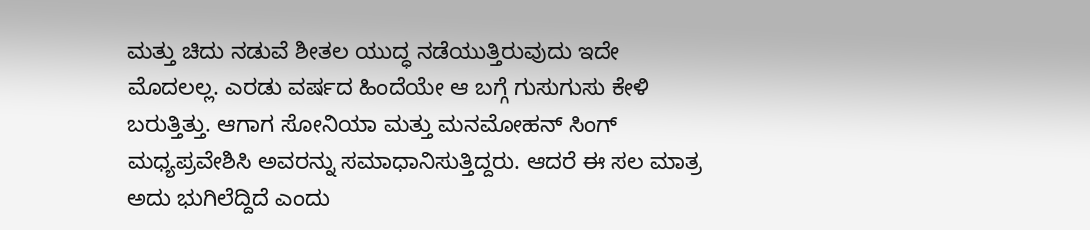ಮತ್ತು ಚಿದು ನಡುವೆ ಶೀತಲ ಯುದ್ಧ ನಡೆಯುತ್ತಿರುವುದು ಇದೇ ಮೊದಲಲ್ಲ. ಎರಡು ವರ್ಷದ ಹಿಂದೆಯೇ ಆ ಬಗ್ಗೆ ಗುಸುಗುಸು ಕೇಳಿ ಬರುತ್ತಿತ್ತು. ಆಗಾಗ ಸೋನಿಯಾ ಮತ್ತು ಮನಮೋಹನ್ ಸಿಂಗ್ ಮಧ್ಯಪ್ರವೇಶಿಸಿ ಅವರನ್ನು ಸಮಾಧಾನಿಸುತ್ತಿದ್ದರು. ಆದರೆ ಈ ಸಲ ಮಾತ್ರ ಅದು ಭುಗಿಲೆದ್ದಿದೆ ಎಂದು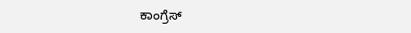ಕಾಂಗ್ರೆಸ್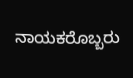ನಾಯಕರೊಬ್ಬರು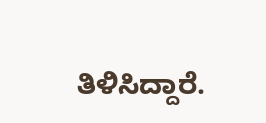ತಿಳಿಸಿದ್ದಾರೆ.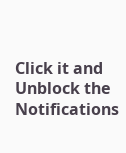Click it and Unblock the Notifications